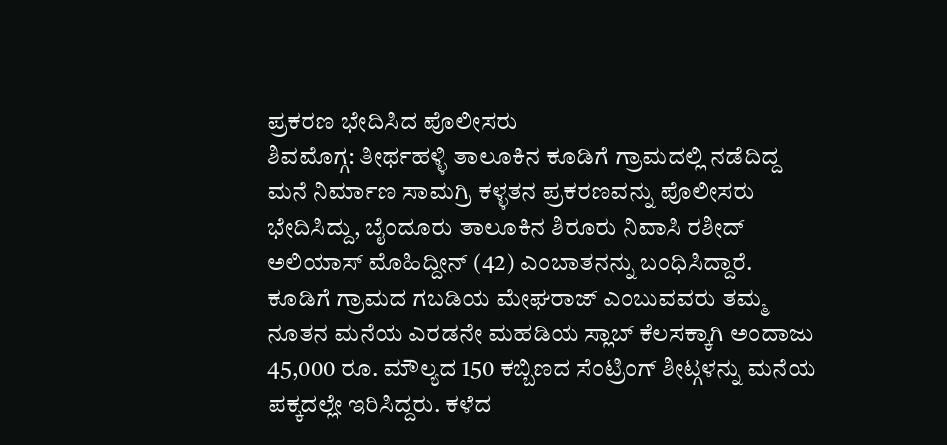ಪ್ರಕರಣ ಭೇದಿಸಿದ ಪೊಲೀಸರು
ಶಿವಮೊಗ್ಗ: ತೀರ್ಥಹಳ್ಳಿ ತಾಲೂಕಿನ ಕೂಡಿಗೆ ಗ್ರಾಮದಲ್ಲಿ ನಡೆದಿದ್ದ ಮನೆ ನಿರ್ಮಾಣ ಸಾಮಗ್ರಿ ಕಳ್ಳತನ ಪ್ರಕರಣವನ್ನು ಪೊಲೀಸರು ಭೇದಿಸಿದ್ದು, ಬೈಂದೂರು ತಾಲೂಕಿನ ಶಿರೂರು ನಿವಾಸಿ ರಶೀದ್ ಅಲಿಯಾಸ್ ಮೊಹಿದ್ದೀನ್ (42) ಎಂಬಾತನನ್ನು ಬಂಧಿಸಿದ್ದಾರೆ.
ಕೂಡಿಗೆ ಗ್ರಾಮದ ಗಬಡಿಯ ಮೇಘರಾಜ್ ಎಂಬುವವರು ತಮ್ಮ ನೂತನ ಮನೆಯ ಎರಡನೇ ಮಹಡಿಯ ಸ್ಲಾಬ್ ಕೆಲಸಕ್ಕಾಗಿ ಅಂದಾಜು 45,000 ರೂ. ಮೌಲ್ಯದ 150 ಕಬ್ಬಿಣದ ಸೆಂಟ್ರಿಂಗ್ ಶೀಟ್ಗಳನ್ನು ಮನೆಯ ಪಕ್ಕದಲ್ಲೇ ಇರಿಸಿದ್ದರು. ಕಳೆದ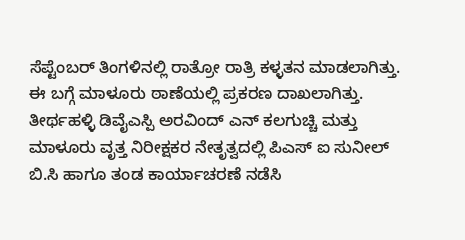ಸೆಪ್ಟೆಂಬರ್ ತಿಂಗಳಿನಲ್ಲಿ ರಾತ್ರೋ ರಾತ್ರಿ ಕಳ್ಳತನ ಮಾಡಲಾಗಿತ್ತು.
ಈ ಬಗ್ಗೆ ಮಾಳೂರು ಠಾಣೆಯಲ್ಲಿ ಪ್ರಕರಣ ದಾಖಲಾಗಿತ್ತು. ತೀರ್ಥಹಳ್ಳಿ ಡಿವೈಎಸ್ಪಿ ಅರವಿಂದ್ ಎನ್ ಕಲಗುಚ್ಚಿ ಮತ್ತು ಮಾಳೂರು ವೃತ್ತ ನಿರೀಕ್ಷಕರ ನೇತೃತ್ವದಲ್ಲಿ ಪಿಎಸ್ ಐ ಸುನೀಲ್ ಬಿ.ಸಿ ಹಾಗೂ ತಂಡ ಕಾರ್ಯಾಚರಣೆ ನಡೆಸಿ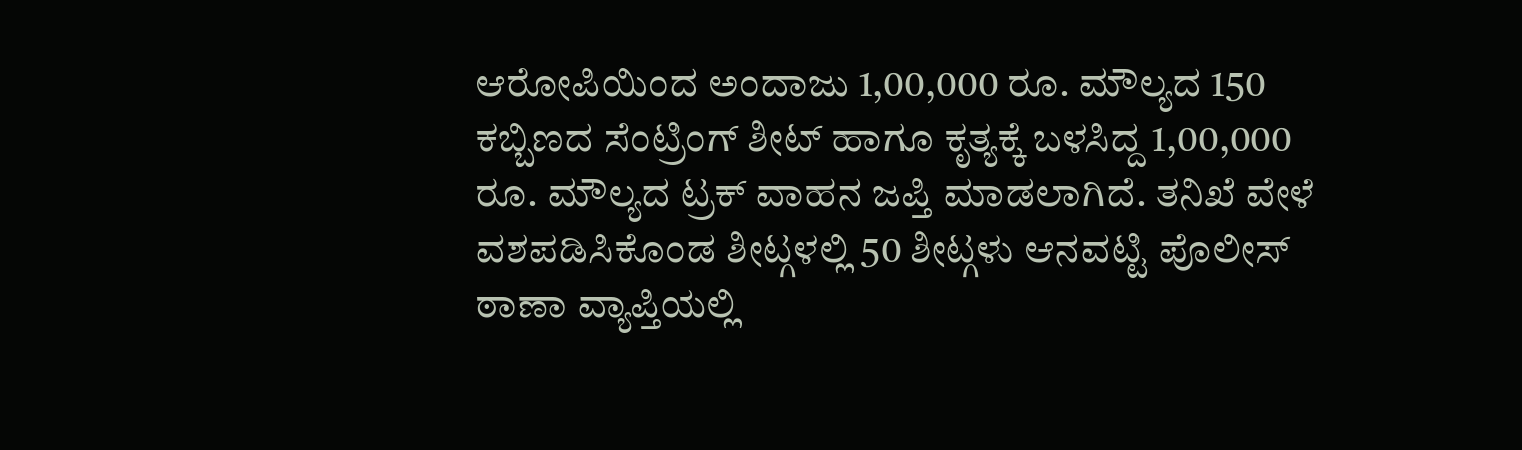ಆರೋಪಿಯಿಂದ ಅಂದಾಜು 1,00,000 ರೂ. ಮೌಲ್ಯದ 150 ಕಬ್ಬಿಣದ ಸೆಂಟ್ರಿಂಗ್ ಶೀಟ್ ಹಾಗೂ ಕೃತ್ಯಕ್ಕೆ ಬಳಸಿದ್ದ 1,00,000 ರೂ. ಮೌಲ್ಯದ ಟ್ರಕ್ ವಾಹನ ಜಪ್ತಿ ಮಾಡಲಾಗಿದೆ. ತನಿಖೆ ವೇಳೆ ವಶಪಡಿಸಿಕೊಂಡ ಶೀಟ್ಗಳಲ್ಲಿ 50 ಶೀಟ್ಗಳು ಆನವಟ್ಟಿ ಪೊಲೀಸ್ ಠಾಣಾ ವ್ಯಾಪ್ತಿಯಲ್ಲಿ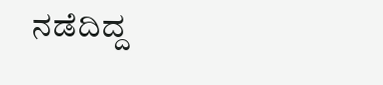ನಡೆದಿದ್ದ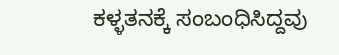ಕಳ್ಳತನಕ್ಕೆ ಸಂಬಂಧಿಸಿದ್ದವು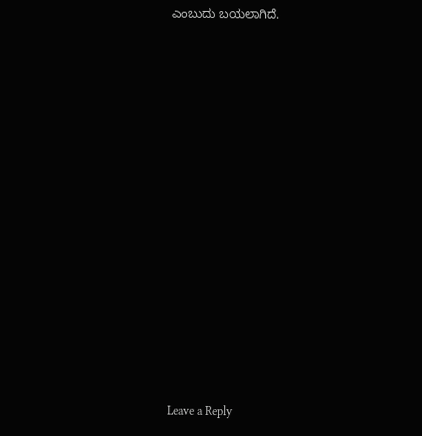ಎಂಬುದು ಬಯಲಾಗಿದೆ.
















Leave a Reply